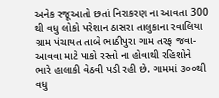અનેક રજૂઆતો છતાં નિરાકરણ ના આવતા 300 થી વધુ લોકો પરેશાન ઠાસરા તાલુકાના રવાલિયા ગ્રામ પંચાયત તાબે ભાઠીપુરા ગામ તરફ જવા-આવવા માટે પાકો રસ્તો ના હોવાથી રહિશોને ભારે હાલાકી વેઠવી પડી રહી છે. ગામમાં ૩૦૦થી વધુ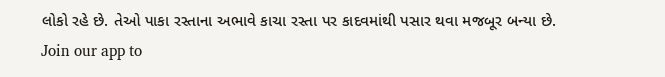લોકો રહે છે. તેઓ પાકા રસ્તાના અભાવે કાચા રસ્તા પર કાદવમાંથી પસાર થવા મજબૂર બન્યા છે.
Join our app to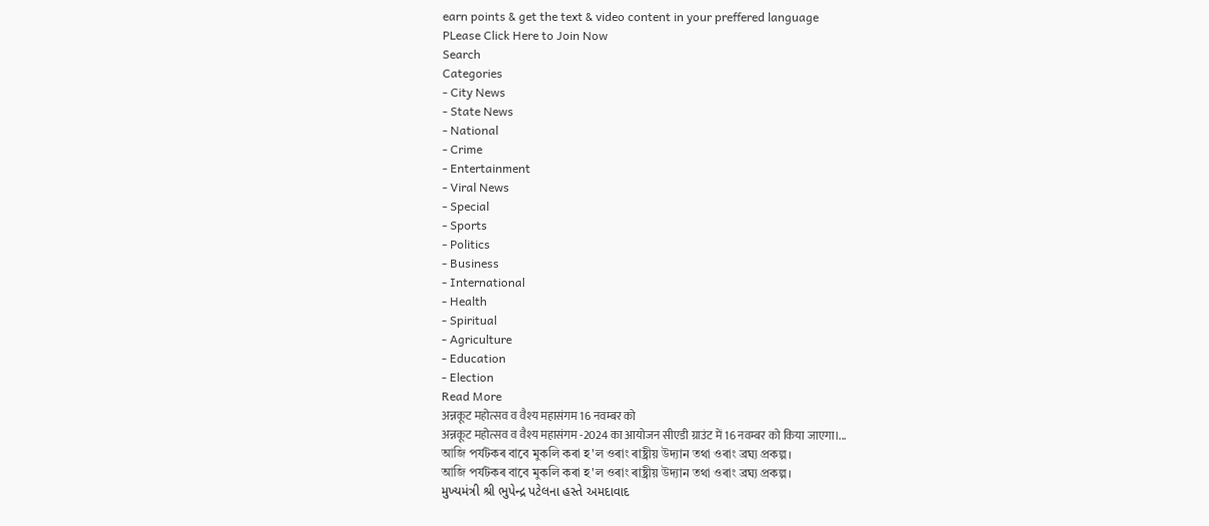earn points & get the text & video content in your preffered language
PLease Click Here to Join Now
Search
Categories
- City News
- State News
- National
- Crime
- Entertainment
- Viral News
- Special
- Sports
- Politics
- Business
- International
- Health
- Spiritual
- Agriculture
- Education
- Election
Read More
अन्नकूट महोत्सव व वैश्य महासंगम 16 नवम्बर को
अन्नकूट महोत्सव व वैश्य महासंगम -2024 का आयोजन सीएडी ग्राउंट में 16 नवम्बर को किया जाएगा।...
আজি পৰ্যটকৰ বাবে মুকলি কৰা হ'ল ওৰাং ৰাষ্ট্ৰীয় উদ্যান তথা ওৰাং ব্ৰঘ্য প্ৰকল্প।
আজি পৰ্যটকৰ বাবে মুকলি কৰা হ'ল ওৰাং ৰাষ্ট্ৰীয় উদ্যান তথা ওৰাং ব্ৰঘ্য প্ৰকল্প।
મુખ્યમંત્રી શ્રી ભુપેન્દ્ર પટેલના હસ્તે અમદાવાદ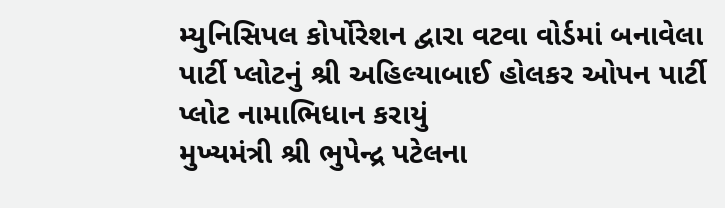મ્યુનિસિપલ કોર્પોરેશન દ્વારા વટવા વોર્ડમાં બનાવેલા પાર્ટી પ્લોટનું શ્રી અહિલ્યાબાઈ હોલકર ઓપન પાર્ટી પ્લોટ નામાભિધાન કરાયું
મુખ્યમંત્રી શ્રી ભુપેન્દ્ર પટેલના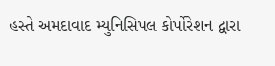હસ્તે અમદાવાદ મ્યુનિસિપલ કોર્પોરેશન દ્વારા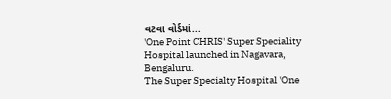વટવા વોર્ડમાં...
'One Point CHRIS' Super Speciality Hospital launched in Nagavara, Bengaluru.
The Super Specialty Hospital 'One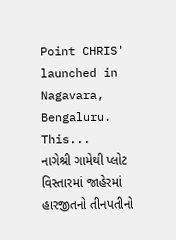Point CHRIS' launched in Nagavara, Bengaluru.
This...
નાગેશ્રી ગામેથી પ્લોટ વિસ્તારમાં જાહેરમાં હારજીતનો તીનપતીનો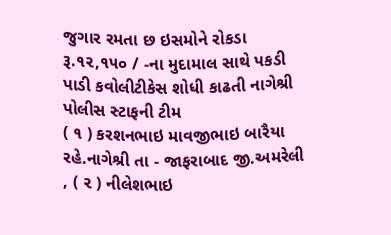જુગાર રમતા છ ઇસમોને રોકડા રૂ.૧૨,૧૫૦ / -ના મુદામાલ સાથે પકડી પાડી કવોલીટીકેસ શોધી કાઢતી નાગેશ્રી પોલીસ સ્ટાફની ટીમ
( ૧ ) કરશનભાઇ માવજીભાઇ બારૈયા રહે.નાગેશ્રી તા - જાફરાબાદ જી.અમરેલી , ( ૨ ) નીલેશભાઇ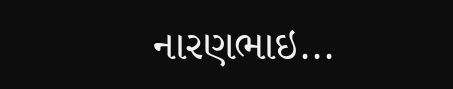નારણભાઇ...